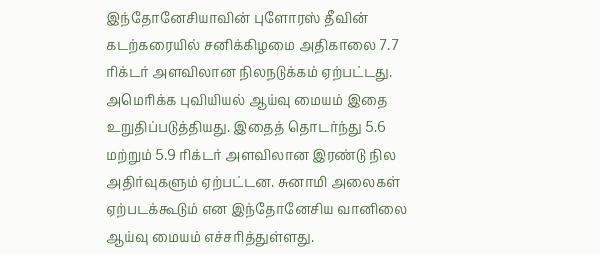இந்தோனேசியாவின் புளோரஸ் தீவின் கடற்கரையில் சனிக்கிழமை அதிகாலை 7.7 ரிக்டர் அளவிலான நிலநடுக்கம் ஏற்பட்டது. அமெரிக்க புவியியல் ஆய்வு மையம் இதை உறுதிப்படுத்தியது. இதைத் தொடர்ந்து 5.6 மற்றும் 5.9 ரிக்டர் அளவிலான இரண்டு நில அதிர்வுகளும் ஏற்பட்டன. சுனாமி அலைகள் ஏற்படக்கூடும் என இந்தோனேசிய வானிலை ஆய்வு மையம் எச்சரித்துள்ளது.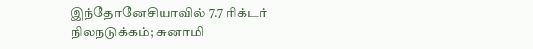இந்தோனேசியாவில் 7.7 ரிக்டர் நிலநடுக்கம்; சுனாமி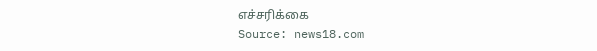எச்சரிக்கை
Source: news18.com